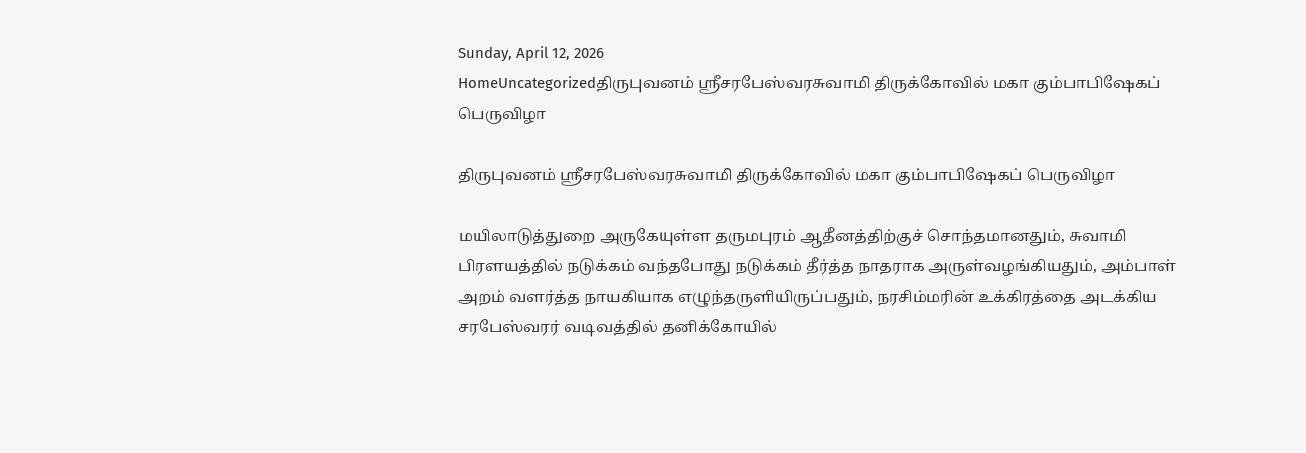Sunday, April 12, 2026
HomeUncategorizedதிருபுவனம் ஸ்ரீசரபேஸ்வரசுவாமி திருக்கோவில் மகா கும்பாபிஷேகப் பெருவிழா

திருபுவனம் ஸ்ரீசரபேஸ்வரசுவாமி திருக்கோவில் மகா கும்பாபிஷேகப் பெருவிழா

மயிலாடுத்துறை அருகேயுள்ள தருமபுரம் ஆதீனத்திற்குச் சொந்தமானதும், சுவாமி பிரளயத்தில் நடுக்கம் வந்தபோது நடுக்கம் தீர்த்த நாதராக அருள்வழங்கியதும், அம்பாள் அறம் வளர்த்த நாயகியாக எழுந்தருளியிருப்பதும், நரசிம்மரின் உக்கிரத்தை அடக்கிய சரபேஸ்வரர் வடிவத்தில் தனிக்கோயில்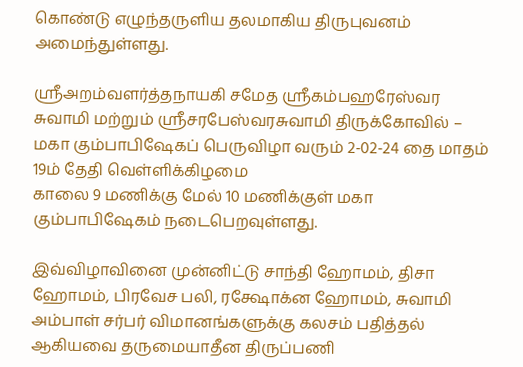கொண்டு எழுந்தருளிய தலமாகிய திருபுவனம் அமைந்துள்ளது.

ஸ்ரீஅறம்வளர்த்தநாயகி சமேத ஸ்ரீகம்பஹரேஸ்வர சுவாமி மற்றும் ஸ்ரீசரபேஸ்வரசுவாமி திருக்கோவில் – மகா கும்பாபிஷேகப் பெருவிழா வரும் 2-02-24 தை மாதம் 19ம் தேதி வெள்ளிக்கிழமை
காலை 9 மணிக்கு மேல் 10 மணிக்குள் மகா கும்பாபிஷேகம் நடைபெறவுள்ளது.

இவ்விழாவினை முன்னிட்டு சாந்தி ஹோமம், திசா ஹோமம், பிரவேச பலி, ரக்ஷோக்ன ஹோமம், சுவாமி அம்பாள் சர்பர் விமானங்களுக்கு கலசம் பதித்தல் ஆகியவை தருமையாதீன திருப்பணி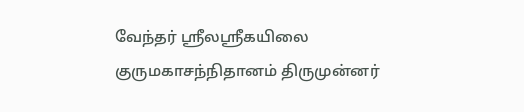வேந்தர் ஸ்ரீலஸ்ரீகயிலை குருமகாசந்நிதானம் திருமுன்னர்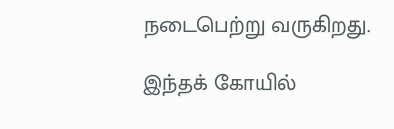நடைபெற்று வருகிறது.

இந்தக் கோயில்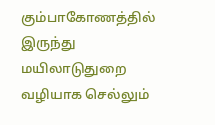கும்பாகோணத்தில் இருந்து மயிலாடுதுறை வழியாக செல்லும்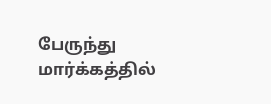பேருந்து மார்க்கத்தில்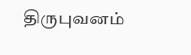திருபுவனம்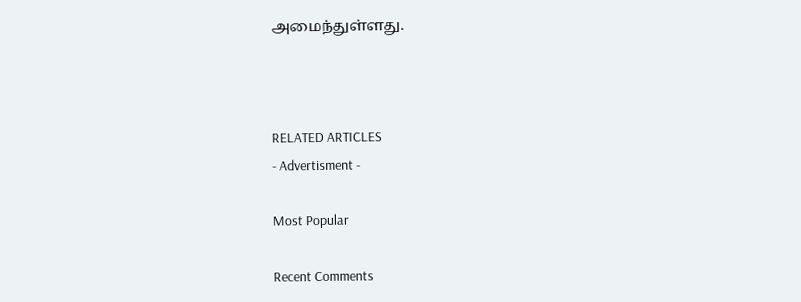அமைந்துள்ளது.



RELATED ARTICLES
- Advertisment -

Most Popular

Recent Comments